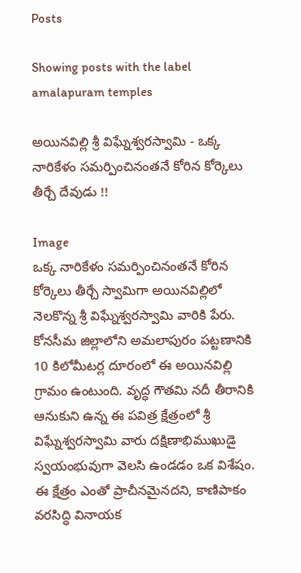Posts

Showing posts with the label amalapuram temples

అయినవిల్లి శ్రీ విఘ్నేశ్వరస్వామి - ఒక్క నారికేళం సమర్పించినంతనే కోరిన కోర్కెలు తీర్చే దేవుడు !!

Image
ఒక్క నారికేళం సమర్పించినంతనే కోరిన కోర్కెలు తీర్చే స్వామిగా అయినవిల్లిలో నెలకొన్న శ్రీ విఘ్నేశ్వరస్వామి వారికి పేరు. కోనసీమ జిల్లాలోని అమలాపురం పట్టణానికి 10 కిలోమీటర్ల దూరంలో ఈ అయినవిల్లి గ్రామం ఉంటుంది. వృద్ధ గౌతమి నదీ తీరానికి ఆనుకుని ఉన్న ఈ పవిత్ర క్షేత్రంలో శ్రీ విఘ్నేశ్వరస్వామి వారు దక్షిణాభిముఖుడై స్వయంభువుగా వెలసి ఉండడం ఒక విశేషం. ఈ క్షేత్రం ఎంతో ప్రాచీనమైనదని, కాణిపాకం వరసిద్ధి వినాయక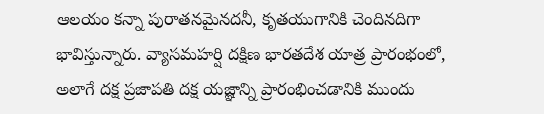ఆలయం కన్నా పురాతనమైనదనీ, కృతయుగానికి చెందినదిగా భావిస్తున్నారు. వ్యాసమహర్షి దక్షిణ భారతదేశ యాత్ర ప్రారంభంలో, అలాగే దక్ష ప్రజాపతి దక్ష యజ్ఞాన్ని ప్రారంభించడానికి ముందు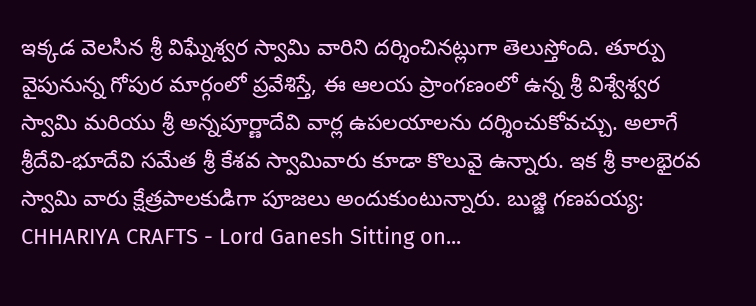ఇక్కడ వెలసిన శ్రీ విఘ్నేశ్వర స్వామి వారిని దర్శించినట్లుగా తెలుస్తోంది. తూర్పు వైపునున్న గోపుర మార్గంలో ప్రవేశిస్తే, ఈ ఆలయ ప్రాంగణంలో ఉన్న శ్రీ విశ్వేశ్వర స్వామి మరియు శ్రీ అన్నపూర్ణాదేవి వార్ల ఉపలయాలను దర్శించుకోవచ్చు. అలాగే శ్రీదేవి-భూదేవి సమేత శ్రీ కేశవ స్వామివారు కూడా కొలువై ఉన్నారు. ఇక శ్రీ కాలభైరవ స్వామి వారు క్షేత్రపాలకుడిగా పూజలు అందుకుంటున్నారు. బుజ్జి గణపయ్య: CHHARIYA CRAFTS - Lord Ganesh Sitting on...